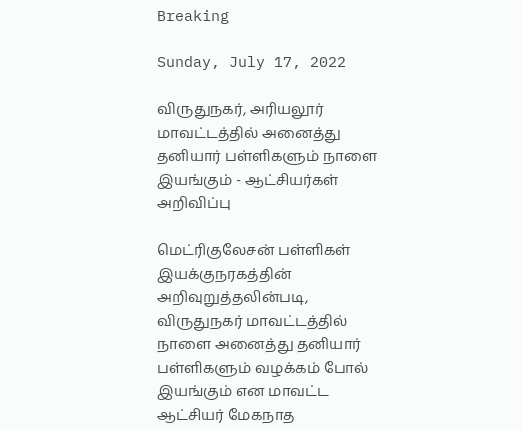Breaking

Sunday, July 17, 2022

விருதுநகர், அரியலூர் மாவட்டத்தில் அனைத்து தனியார் பள்ளிகளும் நாளை இயங்கும் - ஆட்சியர்கள் அறிவிப்பு

மெட்ரிகுலேசன் பள்ளிகள் இயக்குநரகத்தின் அறிவுறுத்தலின்படி, விருதுநகர் மாவட்டத்தில் நாளை அனைத்து தனியார் பள்ளிகளும் வழக்கம் போல் இயங்கும் என மாவட்ட ஆட்சியர் மேகநாத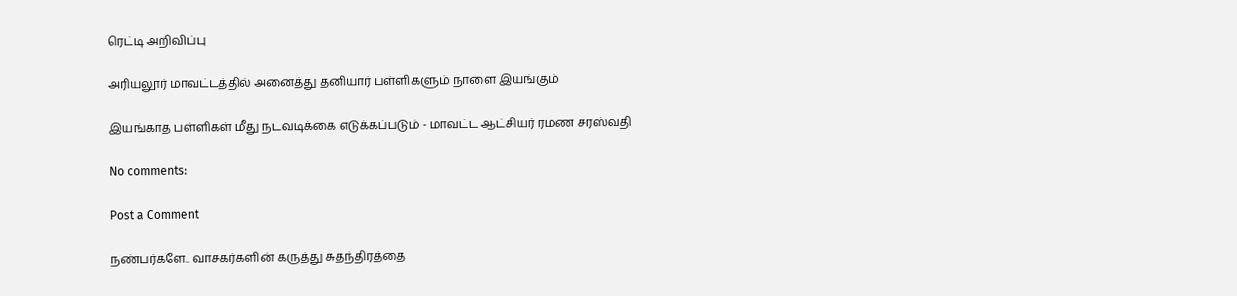ரெட்டி அறிவிப்பு

அரியலூர் மாவட்டத்தில் அனைத்து தனியார் பள்ளிகளும் நாளை இயங்கும்

இயங்காத பள்ளிகள் மீது நடவடிக்கை எடுக்கப்படும் - மாவட்ட ஆட்சியர் ரமண சரஸ்வதி

No comments:

Post a Comment

நண்பர்களே.. வாசகர்களின் கருத்து சுதந்திரத்தை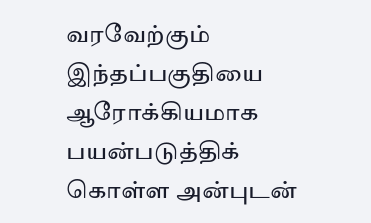வரவேற்கும் இந்தப்பகுதியை ஆரோக்கியமாக பயன்படுத்திக் கொள்ள அன்புடன்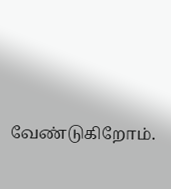வேண்டுகிறோம்.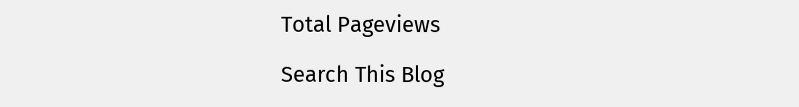Total Pageviews

Search This Blog